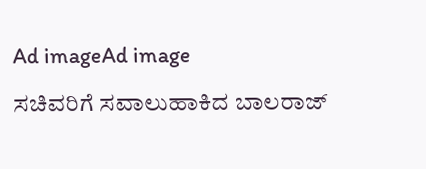Ad imageAd image

ಸಚಿವರಿಗೆ ಸವಾಲುಹಾಕಿದ ಬಾಲರಾಜ್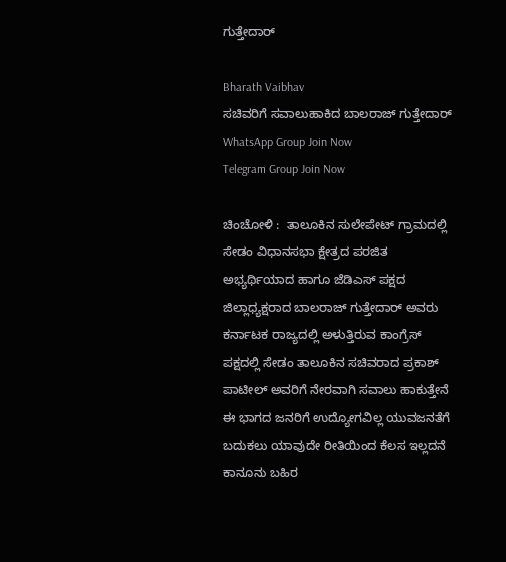ಗುತ್ತೇದಾರ್

Bharath Vaibhav
ಸಚಿವರಿಗೆ ಸವಾಲುಹಾಕಿದ ಬಾಲರಾಜ್ ಗುತ್ತೇದಾರ್
WhatsApp Group Join Now
Telegram Group Join Now

ಚಿಂಚೋಳಿ :  ತಾಲೂಕಿನ ಸುಲೇಪೇಟ್ ಗ್ರಾಮದಲ್ಲಿ ಸೇಡಂ ವಿಧಾನಸಭಾ ಕ್ಷೇತ್ರದ ಪರಜಿತ ಅಭ್ಯರ್ಥಿಯಾದ ಹಾಗೂ ಜೆಡಿಎಸ್ ಪಕ್ಷದ ಜಿಲ್ಲಾಧ್ಯಕ್ಷರಾದ ಬಾಲರಾಜ್ ಗುತ್ತೇದಾರ್ ಅವರು ಕರ್ನಾಟಕ ರಾಜ್ಯದಲ್ಲಿ ಅಳುತ್ತಿರುವ ಕಾಂಗ್ರೆಸ್ ಪಕ್ಷದಲ್ಲಿ ಸೇಡಂ ತಾಲೂಕಿನ ಸಚಿವರಾದ ಪ್ರಕಾಶ್ ಪಾಟೀಲ್ ಅವರಿಗೆ ನೇರವಾಗಿ ಸವಾಲು ಹಾಕುತ್ತೇನೆ ಈ ಭಾಗದ ಜನರಿಗೆ ಉದ್ಯೋಗವಿಲ್ಲ ಯುವಜನತೆಗೆ ಬದುಕಲು ಯಾವುದೇ ರೀತಿಯಿಂದ ಕೆಲಸ ಇಲ್ಲದನೆ ಕಾನೂನು ಬಹಿರ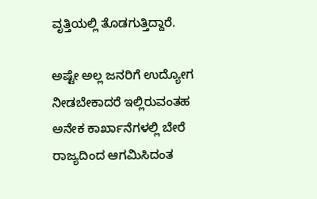ವೃತ್ತಿಯಲ್ಲಿ ತೊಡಗುತ್ತಿದ್ದಾರೆ.

ಅಷ್ಟೇ ಅಲ್ಲ ಜನರಿಗೆ ಉದ್ಯೋಗ ನೀಡಬೇಕಾದರೆ ಇಲ್ಲಿರುವಂತಹ ಅನೇಕ ಕಾರ್ಖಾನೆಗಳಲ್ಲಿ ಬೇರೆ ರಾಜ್ಯದಿಂದ ಆಗಮಿಸಿದಂತ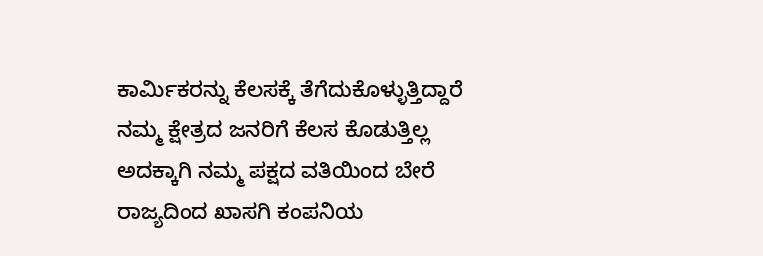ಕಾರ್ಮಿಕರನ್ನು ಕೆಲಸಕ್ಕೆ ತೆಗೆದುಕೊಳ್ಳುತ್ತಿದ್ದಾರೆ ನಮ್ಮ ಕ್ಷೇತ್ರದ ಜನರಿಗೆ ಕೆಲಸ ಕೊಡುತ್ತಿಲ್ಲ ಅದಕ್ಕಾಗಿ ನಮ್ಮ ಪಕ್ಷದ ವತಿಯಿಂದ ಬೇರೆ ರಾಜ್ಯದಿಂದ ಖಾಸಗಿ ಕಂಪನಿಯ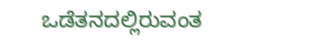ಒಡೆತನದಲ್ಲಿರುವಂತ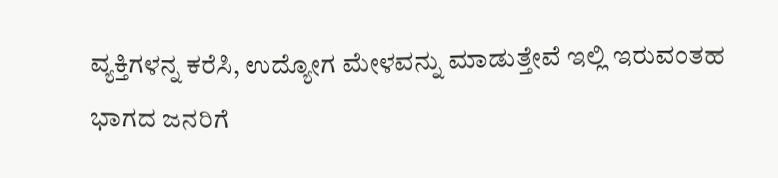ವ್ಯಕ್ತಿಗಳನ್ನ ಕರೆಸಿ, ಉದ್ಯೋಗ ಮೇಳವನ್ನು ಮಾಡುತ್ತೇವೆ ಇಲ್ಲಿ ಇರುವಂತಹ ಭಾಗದ ಜನರಿಗೆ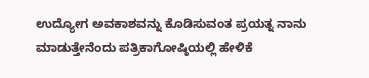ಉದ್ಯೋಗ ಅವಕಾಶವನ್ನು ಕೊಡಿಸುವಂತ ಪ್ರಯತ್ನ ನಾನು ಮಾಡುತ್ತೇನೆಂದು ಪತ್ರಿಕಾಗೋಷ್ಠಿಯಲ್ಲಿ ಹೇಳಿಕೆ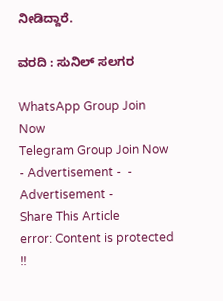ನೀಡಿದ್ದಾರೆ.

ವರದಿ : ಸುನಿಲ್ ಸಲಗರ

WhatsApp Group Join Now
Telegram Group Join Now
- Advertisement -  - Advertisement -
Share This Article
error: Content is protected !!